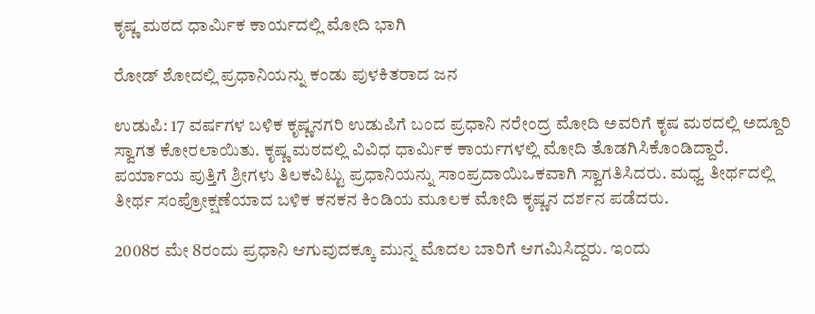ಕೃಷ್ಣ ಮಠದ ಧಾರ್ಮಿಕ ಕಾರ್ಯದಲ್ಲಿ ಮೋದಿ ಭಾಗಿ

ರೋಡ್‌ ಶೋದಲ್ಲಿ ಪ್ರಧಾನಿಯನ್ನು ಕಂಡು ಪುಳಕಿತರಾದ ಜನ

ಉಡುಪಿ: 17 ವರ್ಷಗಳ ಬಳಿಕ ಕೃಷ್ಣನಗರಿ ಉಡುಪಿಗೆ ಬಂದ ಪ್ರಧಾನಿ ನರೇಂದ್ರ ಮೋದಿ ಅವರಿಗೆ ಕೃಷ ಮಠದಲ್ಲಿ ಅದ್ದೂರಿ ಸ್ವಾಗತ ಕೋರಲಾಯಿತು. ಕೃಷ್ಣ ಮಠದಲ್ಲಿ ವಿವಿಧ ಧಾರ್ಮಿಕ ಕಾರ್ಯಗಳಲ್ಲಿ ಮೋದಿ ತೊಡಗಿಸಿಕೊಂಡಿದ್ದಾರೆ. ಪರ್ಯಾಯ ಪುತ್ತಿಗೆ ಶ್ರೀಗಳು ತಿಲಕವಿಟ್ಟು ಪ್ರಧಾನಿಯನ್ನು ಸಾಂಪ್ರದಾಯಿಒಕವಾಗಿ ಸ್ವಾಗತಿಸಿದರು. ಮಧ್ವ ತೀರ್ಥದಲ್ಲಿ ತೀರ್ಥ ಸಂಪ್ರೋಕ್ಷಣೆಯಾದ ಬಳಿಕ ಕನಕನ ಕಿಂಡಿಯ ಮೂಲಕ ಮೋದಿ ಕೃಷ್ಣನ ದರ್ಶನ ಪಡೆದರು.

2008ರ ಮೇ 8ರಂದು ಪ್ರಧಾನಿ ಆಗುವುದಕ್ಕೂ ಮುನ್ನ ಮೊದಲ ಬಾರಿಗೆ ಆಗಮಿಸಿದ್ದರು. ಇಂದು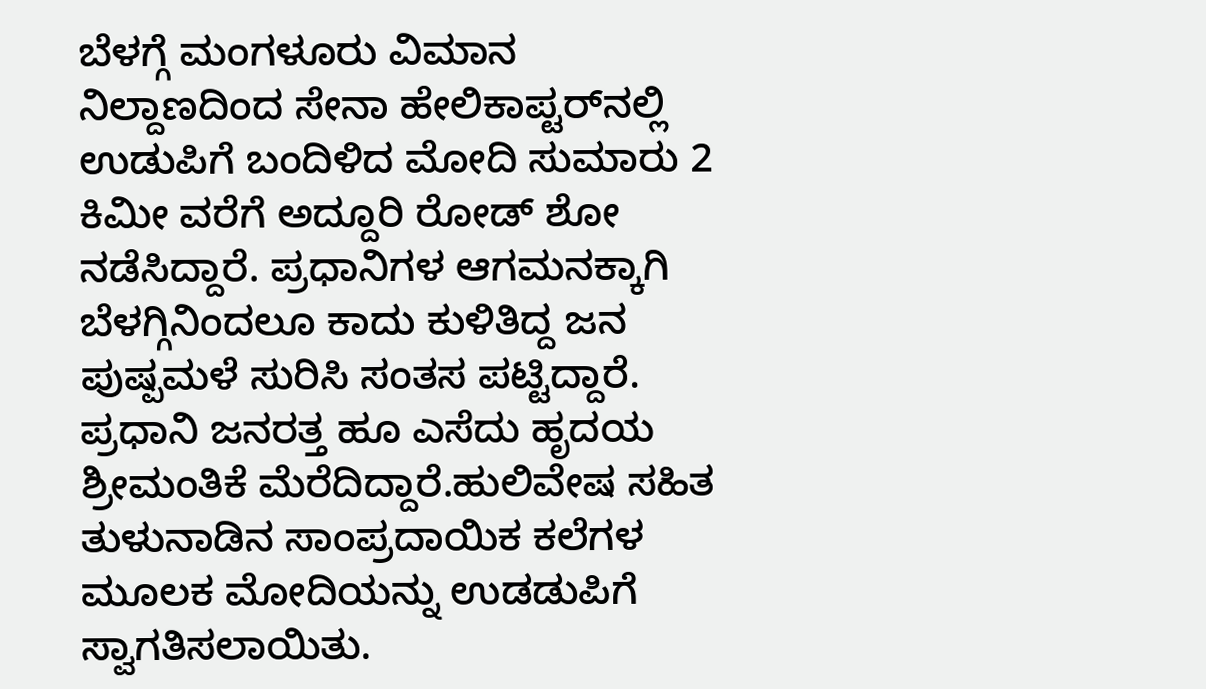ಬೆಳಗ್ಗೆ ಮಂಗಳೂರು ವಿಮಾನ ನಿಲ್ದಾಣದಿಂದ ಸೇನಾ ಹೇಲಿಕಾಪ್ಟರ್‌ನಲ್ಲಿ ಉಡುಪಿಗೆ ಬಂದಿಳಿದ ಮೋದಿ ಸುಮಾರು 2 ಕಿಮೀ ವರೆಗೆ ಅದ್ದೂರಿ ರೋಡ್‌ ಶೋ ನಡೆಸಿದ್ದಾರೆ. ಪ್ರಧಾನಿಗಳ ಆಗಮನಕ್ಕಾಗಿ ಬೆಳಗ್ಗಿನಿಂದಲೂ ಕಾದು ಕುಳಿತಿದ್ದ ಜನ ಪುಷ್ಪಮಳೆ ಸುರಿಸಿ ಸಂತಸ ಪಟ್ಟಿದ್ದಾರೆ. ಪ್ರಧಾನಿ ಜನರತ್ತ ಹೂ ಎಸೆದು ಹೃದಯ ಶ್ರೀಮಂತಿಕೆ ಮೆರೆದಿದ್ದಾರೆ.ಹುಲಿವೇಷ ಸಹಿತ ತುಳುನಾಡಿನ ಸಾಂಪ್ರದಾಯಿಕ ಕಲೆಗಳ ಮೂಲಕ ಮೋದಿಯನ್ನು ಉಡಡುಪಿಗೆ ಸ್ವಾಗತಿಸಲಾಯಿತು.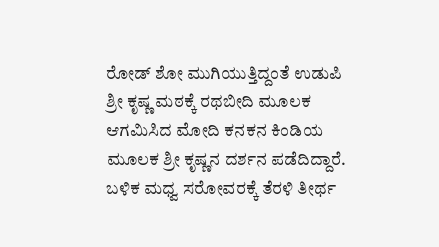ರೋಡ್‌ ಶೋ ಮುಗಿಯುತ್ತಿದ್ದಂತೆ ಉಡುಪಿ ಶ್ರೀ ಕೃಷ್ಣ ಮಠಕ್ಕೆ ರಥಬೀದಿ ಮೂಲಕ ಆಗಮಿಸಿದ ಮೋದಿ ಕನಕನ ಕಿಂಡಿಯ ಮೂಲಕ ಶ್ರೀ ಕೃಷ್ಣನ ದರ್ಶನ ಪಡೆದಿದ್ದಾರೆ. ಬಳಿಕ ಮಧ್ವ ಸರೋವರಕ್ಕೆ ತೆರಳಿ ತೀರ್ಥ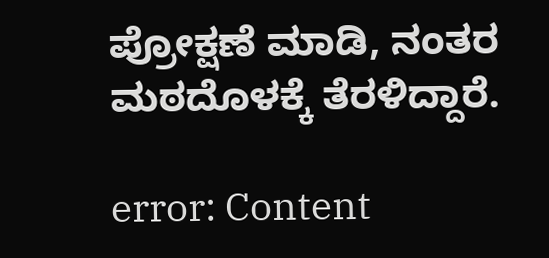ಪ್ರೋಕ್ಷಣೆ ಮಾಡಿ, ನಂತರ ಮಠದೊಳಕ್ಕೆ ತೆರಳಿದ್ದಾರೆ.

error: Content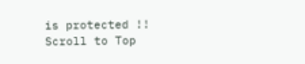is protected !!
Scroll to Top